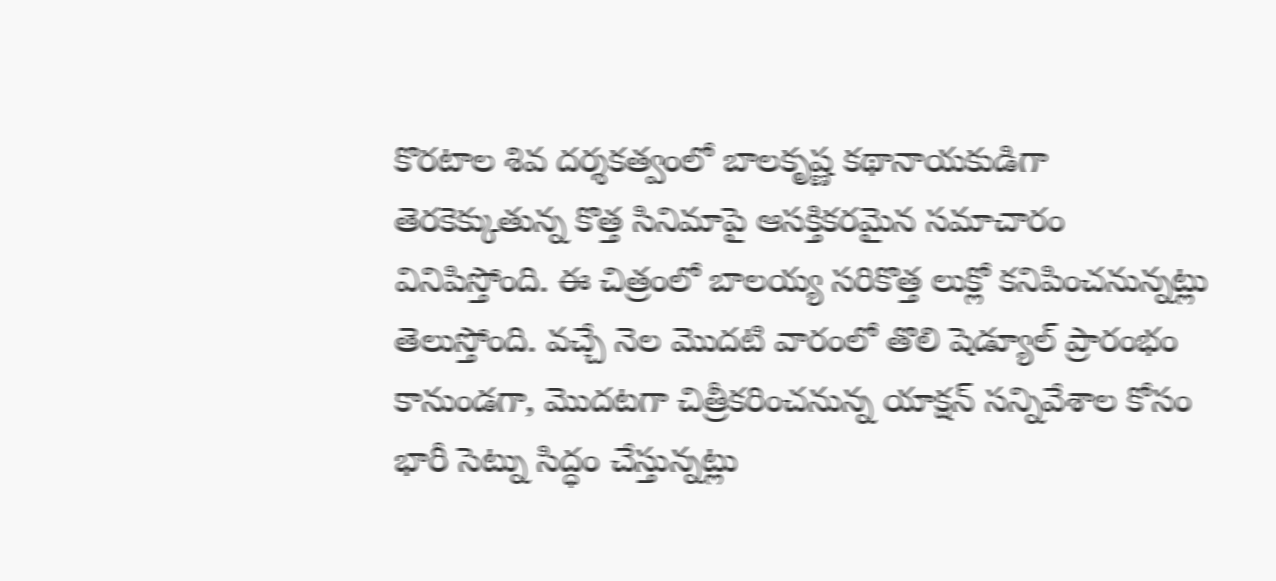కొరటాల శివ దర్శకత్వంలో బాలకృష్ణ కథానాయకుడిగా తెరకెక్కుతున్న కొత్త సినిమాపై ఆసక్తికరమైన సమాచారం వినిపిస్తోంది. ఈ చిత్రంలో బాలయ్య సరికొత్త లుక్లో కనిపించనున్నట్లు తెలుస్తోంది. వచ్చే నెల మొదటి వారంలో తొలి షెడ్యూల్ ప్రారంభం కానుండగా, మొదటగా చిత్రీకరించనున్న యాక్షన్ సన్నివేశాల కోసం భారీ సెట్ను సిద్ధం చేస్తున్నట్లు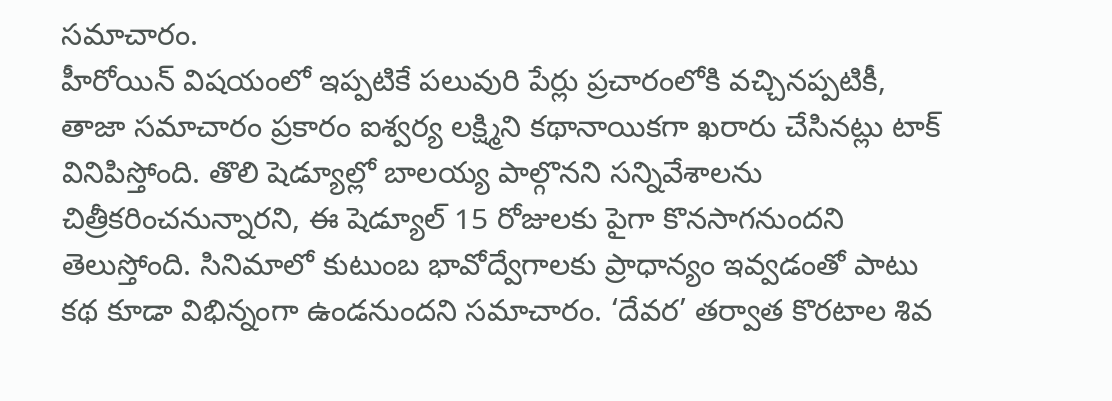సమాచారం.
హీరోయిన్ విషయంలో ఇప్పటికే పలువురి పేర్లు ప్రచారంలోకి వచ్చినప్పటికీ, తాజా సమాచారం ప్రకారం ఐశ్వర్య లక్ష్మిని కథానాయికగా ఖరారు చేసినట్లు టాక్ వినిపిస్తోంది. తొలి షెడ్యూల్లో బాలయ్య పాల్గొనని సన్నివేశాలను చిత్రీకరించనున్నారని, ఈ షెడ్యూల్ 15 రోజులకు పైగా కొనసాగనుందని తెలుస్తోంది. సినిమాలో కుటుంబ భావోద్వేగాలకు ప్రాధాన్యం ఇవ్వడంతో పాటు కథ కూడా విభిన్నంగా ఉండనుందని సమాచారం. ‘దేవర’ తర్వాత కొరటాల శివ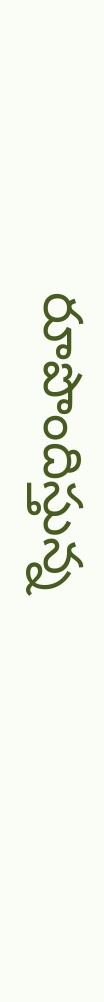రూపొందిస్తున్న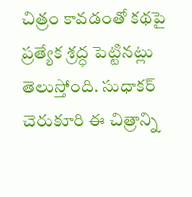చిత్రం కావడంతో కథపై ప్రత్యేక శ్రద్ధ పెట్టినట్లు తెలుస్తోంది. సుధాకర్ చెరుకూరి ఈ చిత్రాన్ని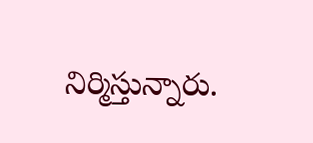నిర్మిస్తున్నారు.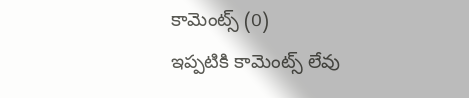కామెంట్స్ (0)
ఇప్పటికి కామెంట్స్ లేవు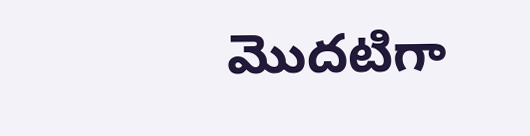మొదటిగా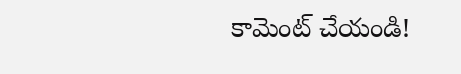కామెంట్ చేయండి!